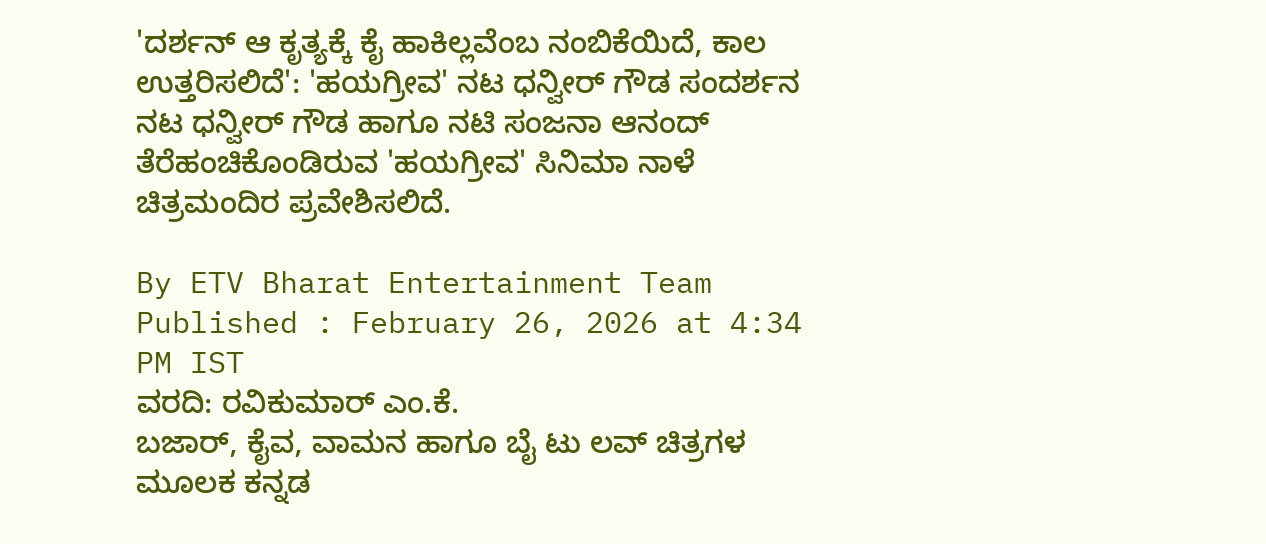'ದರ್ಶನ್ ಆ ಕೃತ್ಯಕ್ಕೆ ಕೈ ಹಾಕಿಲ್ಲವೆಂಬ ನಂಬಿಕೆಯಿದೆ, ಕಾಲ ಉತ್ತರಿಸಲಿದೆ': 'ಹಯಗ್ರೀವ' ನಟ ಧನ್ವೀರ್ ಗೌಡ ಸಂದರ್ಶನ
ನಟ ಧನ್ವೀರ್ ಗೌಡ ಹಾಗೂ ನಟಿ ಸಂಜನಾ ಆನಂದ್ ತೆರೆಹಂಚಿಕೊಂಡಿರುವ 'ಹಯಗ್ರೀವ' ಸಿನಿಮಾ ನಾಳೆ ಚಿತ್ರಮಂದಿರ ಪ್ರವೇಶಿಸಲಿದೆ.

By ETV Bharat Entertainment Team
Published : February 26, 2026 at 4:34 PM IST
ವರದಿ: ರವಿಕುಮಾರ್ ಎಂ.ಕೆ.
ಬಜಾರ್, ಕೈವ, ವಾಮನ ಹಾಗೂ ಬೈ ಟು ಲವ್ ಚಿತ್ರಗಳ ಮೂಲಕ ಕನ್ನಡ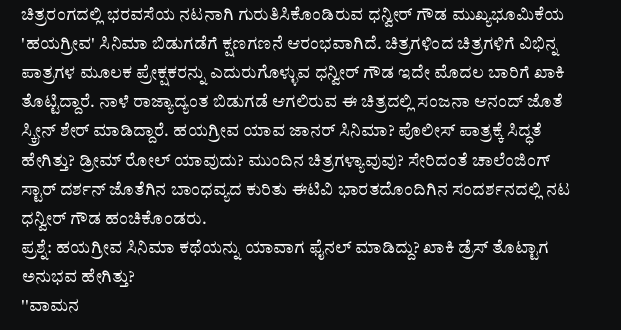ಚಿತ್ರರಂಗದಲ್ಲಿ ಭರವಸೆಯ ನಟನಾಗಿ ಗುರುತಿಸಿಕೊಂಡಿರುವ ಧನ್ವೀರ್ ಗೌಡ ಮುಖ್ಯಭೂಮಿಕೆಯ 'ಹಯಗ್ರೀವ' ಸಿನಿಮಾ ಬಿಡುಗಡೆಗೆ ಕ್ಷಣಗಣನೆ ಆರಂಭವಾಗಿದೆ. ಚಿತ್ರಗಳಿಂದ ಚಿತ್ರಗಳಿಗೆ ವಿಭಿನ್ನ ಪಾತ್ರಗಳ ಮೂಲಕ ಪ್ರೇಕ್ಷಕರನ್ನು ಎದುರುಗೊಳ್ಳುವ ಧನ್ವೀರ್ ಗೌಡ ಇದೇ ಮೊದಲ ಬಾರಿಗೆ ಖಾಕಿ ತೊಟ್ಟಿದ್ದಾರೆ. ನಾಳೆ ರಾಜ್ಯಾದ್ಯಂತ ಬಿಡುಗಡೆ ಆಗಲಿರುವ ಈ ಚಿತ್ರದಲ್ಲಿ ಸಂಜನಾ ಆನಂದ್ ಜೊತೆ ಸ್ಕ್ರೀನ್ ಶೇರ್ ಮಾಡಿದ್ದಾರೆ. ಹಯಗ್ರೀವ ಯಾವ ಜಾನರ್ ಸಿನಿಮಾ? ಪೊಲೀಸ್ ಪಾತ್ರಕ್ಕೆ ಸಿದ್ಧತೆ ಹೇಗಿತ್ತು? ಡ್ರೀಮ್ ರೋಲ್ ಯಾವುದು? ಮುಂದಿನ ಚಿತ್ರಗಳ್ಯಾವುವು? ಸೇರಿದಂತೆ ಚಾಲೆಂಜಿಂಗ್ ಸ್ಟಾರ್ ದರ್ಶನ್ ಜೊತೆಗಿನ ಬಾಂಧವ್ಯದ ಕುರಿತು ಈಟಿವಿ ಭಾರತದೊಂದಿಗಿನ ಸಂದರ್ಶನದಲ್ಲಿ ನಟ ಧನ್ವೀರ್ ಗೌಡ ಹಂಚಿಕೊಂಡರು.
ಪ್ರಶ್ನೆ: ಹಯಗ್ರೀವ ಸಿನಿಮಾ ಕಥೆಯನ್ನು ಯಾವಾಗ ಫೈನಲ್ ಮಾಡಿದ್ದು? ಖಾಕಿ ಡ್ರೆಸ್ ತೊಟ್ಟಾಗ ಅನುಭವ ಹೇಗಿತ್ತು?
''ವಾಮನ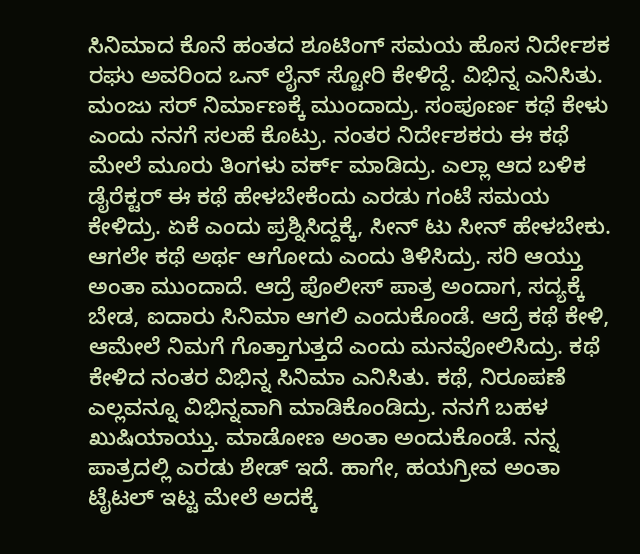ಸಿನಿಮಾದ ಕೊನೆ ಹಂತದ ಶೂಟಿಂಗ್ ಸಮಯ ಹೊಸ ನಿರ್ದೇಶಕ ರಘು ಅವರಿಂದ ಒನ್ ಲೈನ್ ಸ್ಟೋರಿ ಕೇಳಿದ್ದೆ. ವಿಭಿನ್ನ ಎನಿಸಿತು. ಮಂಜು ಸರ್ ನಿರ್ಮಾಣಕ್ಕೆ ಮುಂದಾದ್ರು. ಸಂಪೂರ್ಣ ಕಥೆ ಕೇಳು ಎಂದು ನನಗೆ ಸಲಹೆ ಕೊಟ್ರು. ನಂತರ ನಿರ್ದೇಶಕರು ಈ ಕಥೆ ಮೇಲೆ ಮೂರು ತಿಂಗಳು ವರ್ಕ್ ಮಾಡಿದ್ರು. ಎಲ್ಲಾ ಆದ ಬಳಿಕ ಡೈರೆಕ್ಟರ್ ಈ ಕಥೆ ಹೇಳಬೇಕೆಂದು ಎರಡು ಗಂಟೆ ಸಮಯ ಕೇಳಿದ್ರು. ಏಕೆ ಎಂದು ಪ್ರಶ್ನಿಸಿದ್ದಕ್ಕೆ, ಸೀನ್ ಟು ಸೀನ್ ಹೇಳಬೇಕು. ಆಗಲೇ ಕಥೆ ಅರ್ಥ ಆಗೋದು ಎಂದು ತಿಳಿಸಿದ್ರು. ಸರಿ ಆಯ್ತು ಅಂತಾ ಮುಂದಾದೆ. ಆದ್ರೆ ಪೊಲೀಸ್ ಪಾತ್ರ ಅಂದಾಗ, ಸದ್ಯಕ್ಕೆ ಬೇಡ, ಐದಾರು ಸಿನಿಮಾ ಆಗಲಿ ಎಂದುಕೊಂಡೆ. ಆದ್ರೆ ಕಥೆ ಕೇಳಿ, ಆಮೇಲೆ ನಿಮಗೆ ಗೊತ್ತಾಗುತ್ತದೆ ಎಂದು ಮನವೋಲಿಸಿದ್ರು. ಕಥೆ ಕೇಳಿದ ನಂತರ ವಿಭಿನ್ನ ಸಿನಿಮಾ ಎನಿಸಿತು. ಕಥೆ, ನಿರೂಪಣೆ ಎಲ್ಲವನ್ನೂ ವಿಭಿನ್ನವಾಗಿ ಮಾಡಿಕೊಂಡಿದ್ರು. ನನಗೆ ಬಹಳ ಖುಷಿಯಾಯ್ತು. ಮಾಡೋಣ ಅಂತಾ ಅಂದುಕೊಂಡೆ. ನನ್ನ ಪಾತ್ರದಲ್ಲಿ ಎರಡು ಶೇಡ್ ಇದೆ. ಹಾಗೇ, ಹಯಗ್ರೀವ ಅಂತಾ ಟೈಟಲ್ ಇಟ್ಟ ಮೇಲೆ ಅದಕ್ಕೆ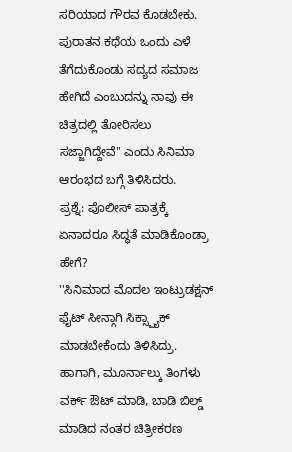ಸರಿಯಾದ ಗೌರವ ಕೊಡಬೇಕು. ಪುರಾತನ ಕಥೆಯ ಒಂದು ಎಳೆ ತೆಗೆದುಕೊಂಡು ಸದ್ಯದ ಸಮಾಜ ಹೇಗಿದೆ ಎಂಬುದನ್ನು ನಾವು ಈ ಚಿತ್ರದಲ್ಲಿ ತೋರಿಸಲು ಸಜ್ಜಾಗಿದ್ದೇವೆ'' ಎಂದು ಸಿನಿಮಾ ಆರಂಭದ ಬಗ್ಗೆ ತಿಳಿಸಿದರು.
ಪ್ರಶ್ನೆ: ಪೊಲೀಸ್ ಪಾತ್ರಕ್ಕೆ ಏನಾದರೂ ಸಿದ್ಧತೆ ಮಾಡಿಕೊಂಡ್ರಾ ಹೇಗೆ?
''ಸಿನಿಮಾದ ಮೊದಲ ಇಂಟ್ರುಡಕ್ಷನ್ ಫೈಟ್ ಸೀನ್ಗಾಗಿ ಸಿಕ್ಸ್ಪ್ಯಾಕ್ ಮಾಡಬೇಕೆಂದು ತಿಳಿಸಿದ್ರು. ಹಾಗಾಗಿ, ಮೂರ್ನಾಲ್ಕು ತಿಂಗಳು ವರ್ಕ್ ಔಟ್ ಮಾಡಿ, ಬಾಡಿ ಬಿಲ್ಡ್ ಮಾಡಿದ ನಂತರ ಚಿತ್ರೀಕರಣ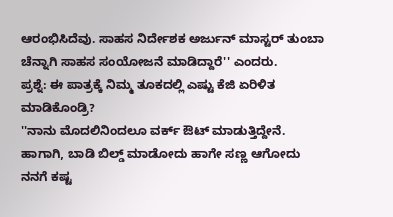ಆರಂಭಿಸಿದೆವು. ಸಾಹಸ ನಿರ್ದೇಶಕ ಅರ್ಜುನ್ ಮಾಸ್ಟರ್ ತುಂಬಾ ಚೆನ್ನಾಗಿ ಸಾಹಸ ಸಂಯೋಜನೆ ಮಾಡಿದ್ದಾರೆ'' ಎಂದರು.
ಪ್ರಶ್ನೆ: ಈ ಪಾತ್ರಕ್ಕೆ ನಿಮ್ಮ ತೂಕದಲ್ಲಿ ಎಷ್ಟು ಕೆಜಿ ಏರಿಳಿತ ಮಾಡಿಕೊಂಡ್ರಿ?
''ನಾನು ಮೊದಲಿನಿಂದಲೂ ವರ್ಕ್ ಔಟ್ ಮಾಡುತ್ತಿದ್ದೇನೆ. ಹಾಗಾಗಿ, ಬಾಡಿ ಬಿಲ್ಡ್ ಮಾಡೋದು ಹಾಗೇ ಸಣ್ಣ ಆಗೋದು ನನಗೆ ಕಷ್ಟ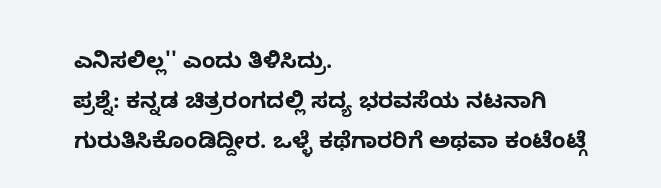ಎನಿಸಲಿಲ್ಲ'' ಎಂದು ತಿಳಿಸಿದ್ರು.
ಪ್ರಶ್ನೆ: ಕನ್ನಡ ಚಿತ್ರರಂಗದಲ್ಲಿ ಸದ್ಯ ಭರವಸೆಯ ನಟನಾಗಿ ಗುರುತಿಸಿಕೊಂಡಿದ್ದೀರ. ಒಳ್ಳೆ ಕಥೆಗಾರರಿಗೆ ಅಥವಾ ಕಂಟೆಂಟ್ಗೆ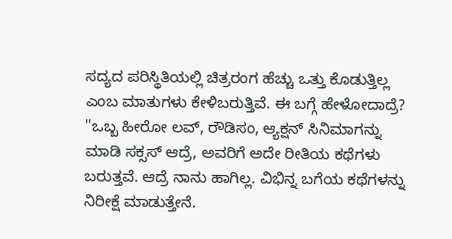ಸದ್ಯದ ಪರಿಸ್ಥಿತಿಯಲ್ಲಿ ಚಿತ್ರರಂಗ ಹೆಚ್ಚು ಒತ್ತು ಕೊಡುತ್ತಿಲ್ಲ ಎಂಬ ಮಾತುಗಳು ಕೇಳಿಬರುತ್ತಿವೆ. ಈ ಬಗ್ಗೆ ಹೇಳೋದಾದ್ರೆ?
''ಒಬ್ಬ ಹೀರೋ ಲವ್, ರೌಡಿಸಂ, ಆ್ಯಕ್ಷನ್ ಸಿನಿಮಾಗನ್ನು ಮಾಡಿ ಸಕ್ಸಸ್ ಆದ್ರೆ, ಅವರಿಗೆ ಅದೇ ರೀತಿಯ ಕಥೆಗಳು ಬರುತ್ತವೆ. ಆದ್ರೆ ನಾನು ಹಾಗಿಲ್ಲ. ವಿಭಿನ್ನ ಬಗೆಯ ಕಥೆಗಳನ್ನು ನಿರೀಕ್ಷೆ ಮಾಡುತ್ತೇನೆ.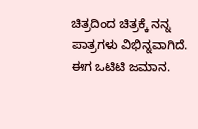ಚಿತ್ರದಿಂದ ಚಿತ್ರಕ್ಕೆ ನನ್ನ ಪಾತ್ರಗಳು ವಿಭಿನ್ನವಾಗಿದೆ. ಈಗ ಒಟಿಟಿ ಜಮಾನ.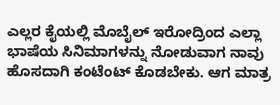ಎಲ್ಲರ ಕೈಯಲ್ಲಿ ಮೊಬೈಲ್ ಇರೋದ್ರಿಂದ ಎಲ್ಲಾ ಭಾಷೆಯ ಸಿನಿಮಾಗಳನ್ನು ನೋಡುವಾಗ ನಾವು ಹೊಸದಾಗಿ ಕಂಟೆಂಟ್ ಕೊಡಬೇಕು. ಆಗ ಮಾತ್ರ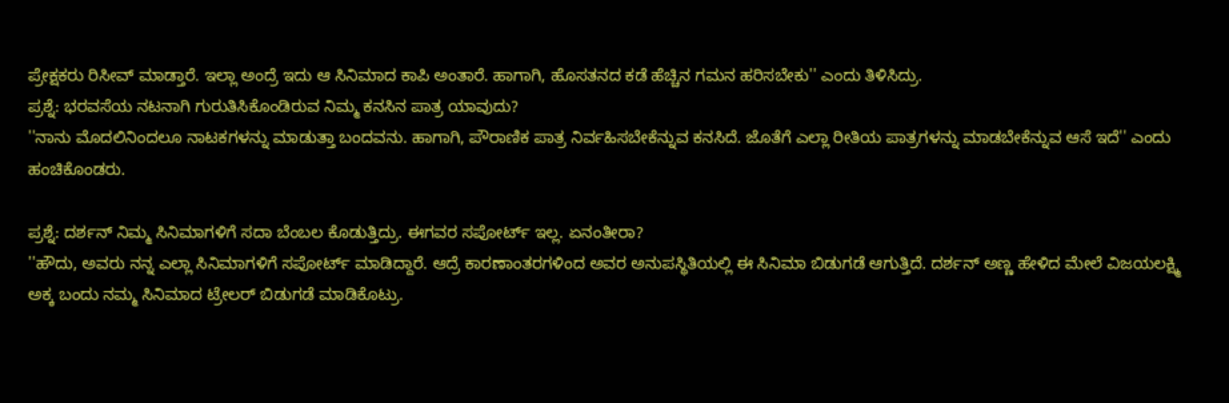ಪ್ರೇಕ್ಷಕರು ರಿಸೀವ್ ಮಾಡ್ತಾರೆ. ಇಲ್ಲಾ ಅಂದ್ರೆ ಇದು ಆ ಸಿನಿಮಾದ ಕಾಪಿ ಅಂತಾರೆ. ಹಾಗಾಗಿ, ಹೊಸತನದ ಕಡೆ ಹೆಚ್ಚಿನ ಗಮನ ಹರಿಸಬೇಕು'' ಎಂದು ತಿಳಿಸಿದ್ರು.
ಪ್ರಶ್ನೆ: ಭರವಸೆಯ ನಟನಾಗಿ ಗುರುತಿಸಿಕೊಂಡಿರುವ ನಿಮ್ಮ ಕನಸಿನ ಪಾತ್ರ ಯಾವುದು?
''ನಾನು ಮೊದಲಿನಿಂದಲೂ ನಾಟಕಗಳನ್ನು ಮಾಡುತ್ತಾ ಬಂದವನು. ಹಾಗಾಗಿ, ಪೌರಾಣಿಕ ಪಾತ್ರ ನಿರ್ವಹಿಸಬೇಕೆನ್ನುವ ಕನಸಿದೆ. ಜೊತೆಗೆ ಎಲ್ಲಾ ರೀತಿಯ ಪಾತ್ರಗಳನ್ನು ಮಾಡಬೇಕೆನ್ನುವ ಆಸೆ ಇದೆ'' ಎಂದು ಹಂಚಿಕೊಂಡರು.

ಪ್ರಶ್ನೆ: ದರ್ಶನ್ ನಿಮ್ಮ ಸಿನಿಮಾಗಳಿಗೆ ಸದಾ ಬೆಂಬಲ ಕೊಡುತ್ತಿದ್ರು. ಈಗವರ ಸಪೋರ್ಟ್ ಇಲ್ಲ. ಏನಂತೀರಾ?
''ಹೌದು, ಅವರು ನನ್ನ ಎಲ್ಲಾ ಸಿನಿಮಾಗಳಿಗೆ ಸಪೋರ್ಟ್ ಮಾಡಿದ್ದಾರೆ. ಆದ್ರೆ ಕಾರಣಾಂತರಗಳಿಂದ ಅವರ ಅನುಪಸ್ಥಿತಿಯಲ್ಲಿ ಈ ಸಿನಿಮಾ ಬಿಡುಗಡೆ ಆಗುತ್ತಿದೆ. ದರ್ಶನ್ ಅಣ್ಣ ಹೇಳಿದ ಮೇಲೆ ವಿಜಯಲಕ್ಷ್ಮಿ ಅಕ್ಕ ಬಂದು ನಮ್ಮ ಸಿನಿಮಾದ ಟ್ರೇಲರ್ ಬಿಡುಗಡೆ ಮಾಡಿಕೊಟ್ರು.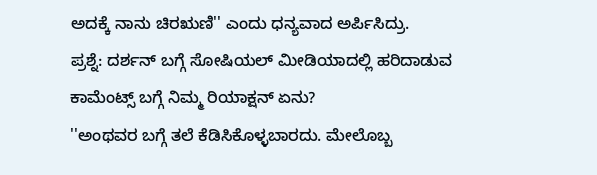ಅದಕ್ಕೆ ನಾನು ಚಿರಋಣಿ'' ಎಂದು ಧನ್ಯವಾದ ಅರ್ಪಿಸಿದ್ರು.
ಪ್ರಶ್ನೆ: ದರ್ಶನ್ ಬಗ್ಗೆ ಸೋಷಿಯಲ್ ಮೀಡಿಯಾದಲ್ಲಿ ಹರಿದಾಡುವ ಕಾಮೆಂಟ್ಸ್ ಬಗ್ಗೆ ನಿಮ್ಮ ರಿಯಾಕ್ಷನ್ ಏನು?
''ಅಂಥವರ ಬಗ್ಗೆ ತಲೆ ಕೆಡಿಸಿಕೊಳ್ಳಬಾರದು. ಮೇಲೊಬ್ಬ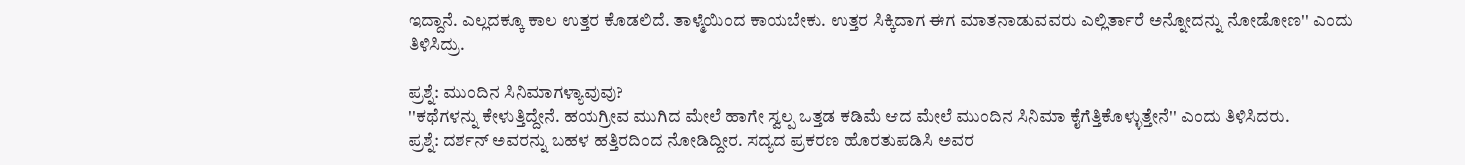ಇದ್ದಾನೆ. ಎಲ್ಲದಕ್ಕೂ ಕಾಲ ಉತ್ತರ ಕೊಡಲಿದೆ. ತಾಳ್ಮೆಯಿಂದ ಕಾಯಬೇಕು. ಉತ್ತರ ಸಿಕ್ಕಿದಾಗ ಈಗ ಮಾತನಾಡುವವರು ಎಲ್ಲಿರ್ತಾರೆ ಅನ್ನೋದನ್ನು ನೋಡೋಣ'' ಎಂದು ತಿಳಿಸಿದ್ರು.

ಪ್ರಶ್ನೆ: ಮುಂದಿನ ಸಿನಿಮಾಗಳ್ಯಾವುವು?
''ಕಥೆಗಳನ್ನು ಕೇಳುತ್ತಿದ್ದೇನೆ. ಹಯಗ್ರೀವ ಮುಗಿದ ಮೇಲೆ ಹಾಗೇ ಸ್ವಲ್ಪ ಒತ್ತಡ ಕಡಿಮೆ ಆದ ಮೇಲೆ ಮುಂದಿನ ಸಿನಿಮಾ ಕೈಗೆತ್ತಿಕೊಳ್ಳುತ್ತೇನೆ'' ಎಂದು ತಿಳಿಸಿದರು.
ಪ್ರಶ್ನೆ: ದರ್ಶನ್ ಅವರನ್ನು ಬಹಳ ಹತ್ತಿರದಿಂದ ನೋಡಿದ್ದೀರ. ಸದ್ಯದ ಪ್ರಕರಣ ಹೊರತುಪಡಿಸಿ ಅವರ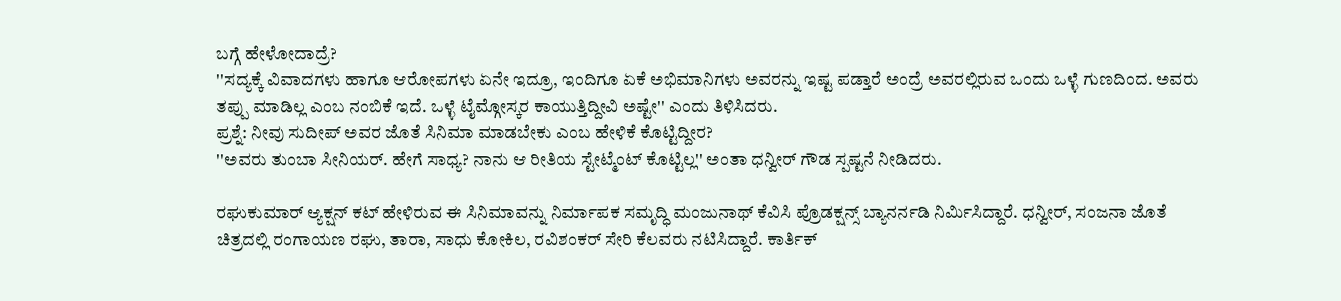ಬಗ್ಗೆ ಹೇಳೋದಾದ್ರೆ?
''ಸದ್ಯಕ್ಕೆ ವಿವಾದಗಳು ಹಾಗೂ ಆರೋಪಗಳು ಏನೇ ಇದ್ರೂ, ಇಂದಿಗೂ ಏಕೆ ಅಭಿಮಾನಿಗಳು ಅವರನ್ನು ಇಷ್ಟ ಪಡ್ತಾರೆ ಅಂದ್ರೆ ಅವರಲ್ಲಿರುವ ಒಂದು ಒಳ್ಳೆ ಗುಣದಿಂದ. ಅವರು ತಪ್ಪು ಮಾಡಿಲ್ಲ ಎಂಬ ನಂಬಿಕೆ ಇದೆ. ಒಳ್ಳೆ ಟೈಮ್ಗೋಸ್ಕರ ಕಾಯುತ್ತಿದ್ದೀವಿ ಅಷ್ಟೇ'' ಎಂದು ತಿಳಿಸಿದರು.
ಪ್ರಶ್ನೆ: ನೀವು ಸುದೀಪ್ ಅವರ ಜೊತೆ ಸಿನಿಮಾ ಮಾಡಬೇಕು ಎಂಬ ಹೇಳಿಕೆ ಕೊಟ್ಟಿದ್ದೀರ?
''ಅವರು ತುಂಬಾ ಸೀನಿಯರ್. ಹೇಗೆ ಸಾಧ್ಯ? ನಾನು ಆ ರೀತಿಯ ಸ್ಟೇಟ್ಮೆಂಟ್ ಕೊಟ್ಟಿಲ್ಲ'' ಅಂತಾ ಧನ್ವೀರ್ ಗೌಡ ಸ್ಪಷ್ಟನೆ ನೀಡಿದರು.

ರಘುಕುಮಾರ್ ಆ್ಯಕ್ಷನ್ ಕಟ್ ಹೇಳಿರುವ ಈ ಸಿನಿಮಾವನ್ನು ನಿರ್ಮಾಪಕ ಸಮೃದ್ಧಿ ಮಂಜುನಾಥ್ ಕೆವಿಸಿ ಪ್ರೊಡಕ್ಷನ್ಸ್ ಬ್ಯಾನರ್ನಡಿ ನಿರ್ಮಿಸಿದ್ದಾರೆ. ಧನ್ವೀರ್, ಸಂಜನಾ ಜೊತೆ ಚಿತ್ರದಲ್ಲಿ ರಂಗಾಯಣ ರಘು, ತಾರಾ, ಸಾಧು ಕೋಕಿಲ, ರವಿಶಂಕರ್ ಸೇರಿ ಕೆಲವರು ನಟಿಸಿದ್ದಾರೆ. ಕಾರ್ತಿಕ್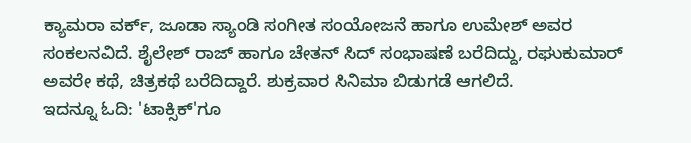ಕ್ಯಾಮರಾ ವರ್ಕ್, ಜೂಡಾ ಸ್ಯಾಂಡಿ ಸಂಗೀತ ಸಂಯೋಜನೆ ಹಾಗೂ ಉಮೇಶ್ ಅವರ ಸಂಕಲನವಿದೆ. ಶೈಲೇಶ್ ರಾಜ್ ಹಾಗೂ ಚೇತನ್ ಸಿದ್ ಸಂಭಾಷಣೆ ಬರೆದಿದ್ದು, ರಘುಕುಮಾರ್ ಅವರೇ ಕಥೆ, ಚಿತ್ರಕಥೆ ಬರೆದಿದ್ದಾರೆ. ಶುಕ್ರವಾರ ಸಿನಿಮಾ ಬಿಡುಗಡೆ ಆಗಲಿದೆ.
ಇದನ್ನೂ ಓದಿ: 'ಟಾಕ್ಸಿಕ್'ಗೂ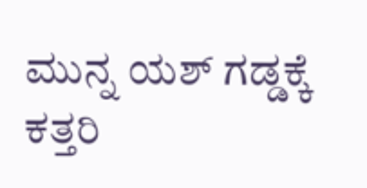ಮುನ್ನ ಯಶ್ ಗಡ್ಡಕ್ಕೆ ಕತ್ತರಿ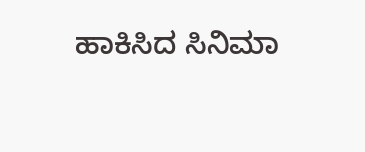ಹಾಕಿಸಿದ ಸಿನಿಮಾ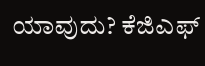ಯಾವುದು? ಕೆಜಿಎಫ್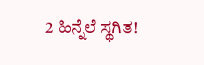2 ಹಿನ್ನೆಲೆ ಸ್ಥಗಿತ!